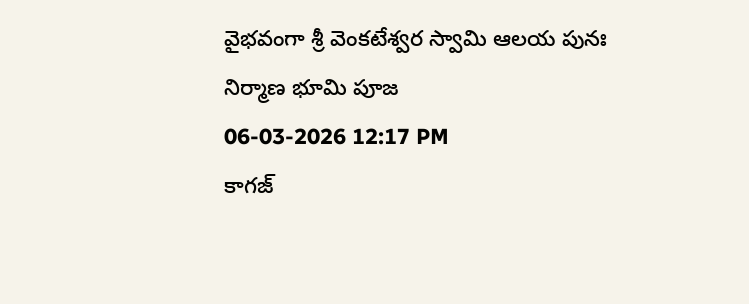వైభవంగా శ్రీ వెంకటేశ్వర స్వామి ఆలయ పునః నిర్మాణ భూమి పూజ
06-03-2026 12:17 PM
కాగజ్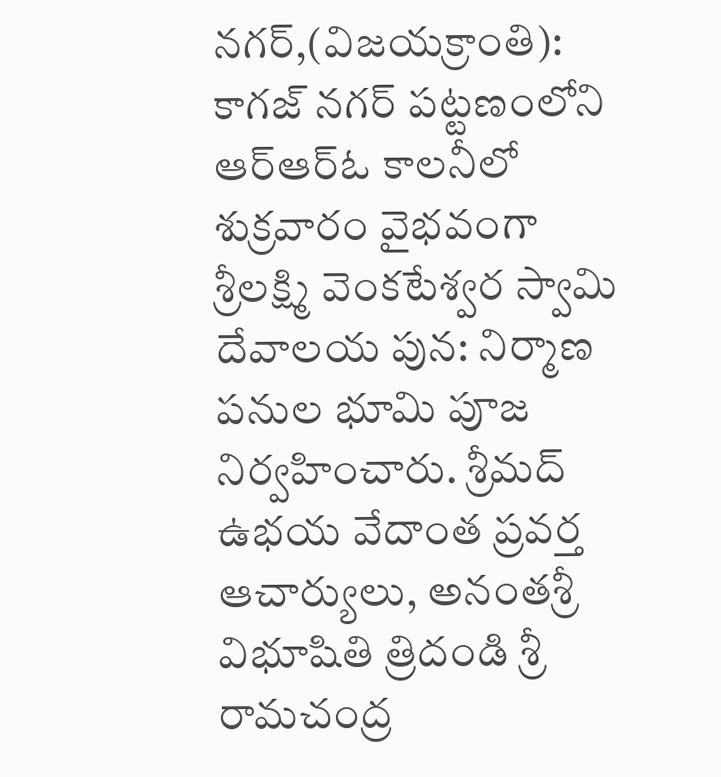నగర్,(విజయక్రాంతి): కాగజ్ నగర్ పట్టణంలోని ఆర్ఆర్ఓ కాలనీలో శుక్రవారం వైభవంగా శ్రీలక్ష్మి వెంకటేశ్వర స్వామి దేవాలయ పున: నిర్మాణ పనుల భూమి పూజ నిర్వహించారు. శ్రీమద్ ఉభయ వేదాంత ప్రవర్త ఆచార్యులు, అనంతశ్రీ విభూషితి త్రిదండి శ్రీ రామచంద్ర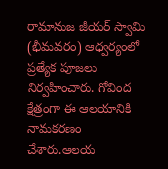రామానుజ జీయర్ స్వామి (భీమవరం) ఆధ్వర్యంలో ప్రత్యేక పూజలు నిర్వహించారు. గోవింద క్షేత్రంగా ఈ ఆలయానికి నామకరణం చేశారు.ఆలయ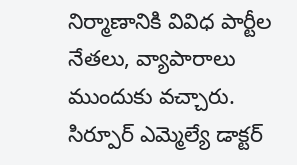నిర్మాణానికి వివిధ పార్టీల నేతలు, వ్యాపారాలు ముందుకు వచ్చారు. సిర్పూర్ ఎమ్మెల్యే డాక్టర్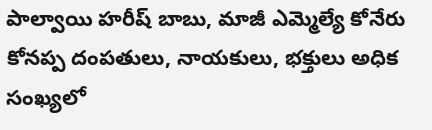పాల్వాయి హరీష్ బాబు, మాజీ ఎమ్మెల్యే కోనేరు కోనప్ప దంపతులు, నాయకులు, భక్తులు అధిక సంఖ్యలో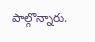పాల్గొన్నారు.